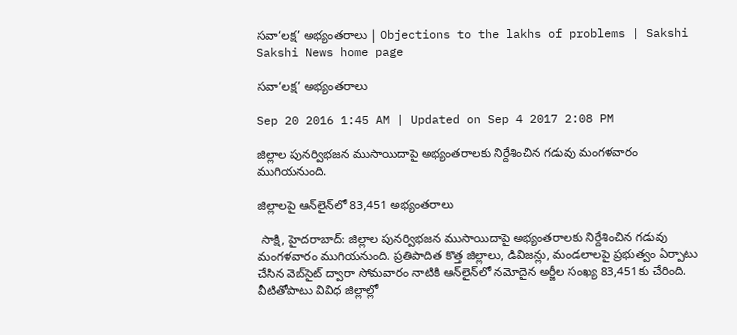సవా‘లక్ష’ అభ్యంతరాలు | Objections to the lakhs of problems | Sakshi
Sakshi News home page

సవా‘లక్ష’ అభ్యంతరాలు

Sep 20 2016 1:45 AM | Updated on Sep 4 2017 2:08 PM

జిల్లాల పునర్విభజన ముసాయిదాపై అభ్యంతరాలకు నిర్దేశించిన గడువు మంగళవారం ముగియనుంది.

జిల్లాలపై ఆన్‌లైన్‌లో 83,451 అభ్యంతరాలు

 సాక్షి, హైదరాబాద్: జిల్లాల పునర్విభజన ముసాయిదాపై అభ్యంతరాలకు నిర్దేశించిన గడువు మంగళవారం ముగియనుంది. ప్రతిపాదిత కొత్త జిల్లాలు, డివిజన్లు, మండలాలపై ప్రభుత్వం ఏర్పాటు చేసిన వెబ్‌సైట్ ద్వారా సోమవారం నాటికి ఆన్‌లైన్‌లో నమోదైన అర్జీల సంఖ్య 83,451కు చేరింది. వీటితోపాటు వివిధ జిల్లాల్లో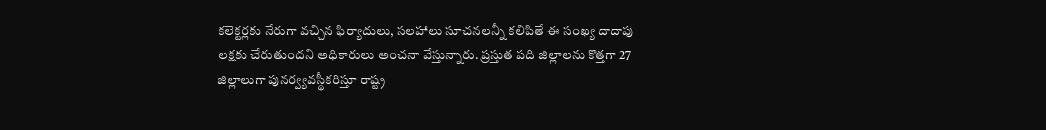కలెక్టర్లకు నేరుగా వచ్చిన ఫిర్యాదులు, సలహాలు సూచనలన్నీ కలిపితే ఈ సంఖ్య దాదాపు లక్షకు చేరుతుందని అధికారులు అంచనా వేస్తున్నారు. ప్రస్తుత పది జిల్లాలను కొత్తగా 27 జిల్లాలుగా పునర్వ్యవస్థీకరిస్తూ రాష్ట్ర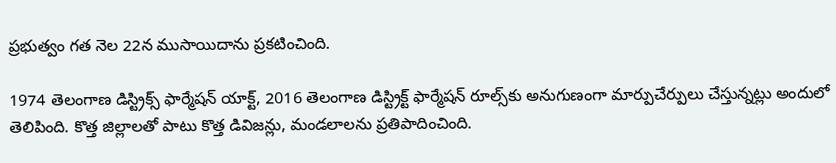ప్రభుత్వం గత నెల 22న ముసాయిదాను ప్రకటించింది.

1974 తెలంగాణ డిస్ట్రిక్స్ ఫార్మేషన్ యాక్ట్, 2016 తెలంగాణ డిస్ట్రిక్ట్ ఫార్మేషన్ రూల్స్‌కు అనుగుణంగా మార్పుచేర్పులు చేస్తున్నట్లు అందులో తెలిపింది. కొత్త జిల్లాలతో పాటు కొత్త డివిజన్లు, మండలాలను ప్రతిపాదించింది.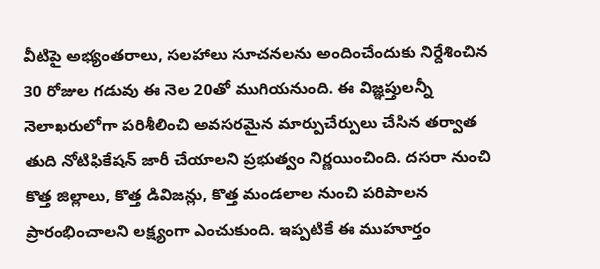వీటిపై అభ్యంతరాలు, సలహాలు సూచనలను అందించేందుకు నిర్దేశించిన 30 రోజుల గడువు ఈ నెల 20తో ముగియనుంది. ఈ విజ్ఞప్తులన్నీ నెలాఖరులోగా పరిశీలించి అవసరమైన మార్పుచేర్పులు చేసిన తర్వాత తుది నోటిఫికేషన్ జారీ చేయాలని ప్రభుత్వం నిర్ణయించింది. దసరా నుంచి కొత్త జిల్లాలు, కొత్త డివిజన్లు, కొత్త మండలాల నుంచి పరిపాలన ప్రారంభించాలని లక్ష్యంగా ఎంచుకుంది. ఇప్పటికే ఈ ముహూర్తం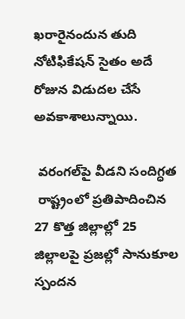ఖరారైనందున తుది నోటిఫికేషన్ సైతం అదే రోజున విడుదల చేసే అవకాశాలున్నాయి.

 వరంగల్‌పై వీడని సందిగ్ధత
 రాష్ట్రంలో ప్రతిపాదించిన 27 కొత్త జిల్లాల్లో 25 జిల్లాలపై ప్రజల్లో సానుకూల స్పందన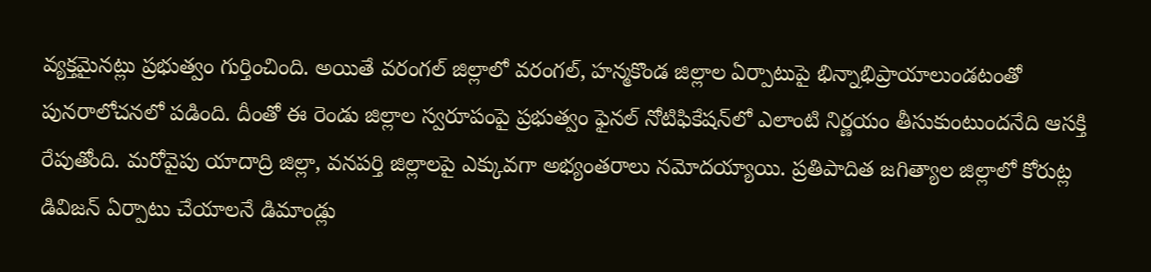వ్యక్తమైనట్లు ప్రభుత్వం గుర్తించింది. అయితే వరంగల్ జిల్లాలో వరంగల్, హన్మకొండ జిల్లాల ఏర్పాటుపై భిన్నాభిప్రాయాలుండటంతో పునరాలోచనలో పడింది. దీంతో ఈ రెండు జిల్లాల స్వరూపంపై ప్రభుత్వం ఫైనల్ నోటిఫికేషన్‌లో ఎలాంటి నిర్ణయం తీసుకుంటుందనేది ఆసక్తి రేపుతోంది. మరోవైపు యాదాద్రి జిల్లా, వనపర్తి జిల్లాలపై ఎక్కువగా అభ్యంతరాలు నమోదయ్యాయి. ప్రతిపాదిత జగిత్యాల జిల్లాలో కోరుట్ల డివిజన్ ఏర్పాటు చేయాలనే డిమాండ్లు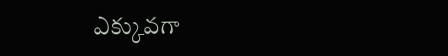ఎక్కువగా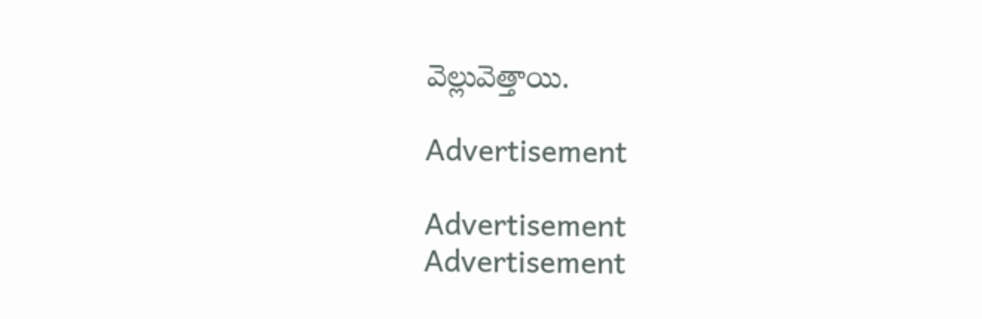వెల్లువెత్తాయి.

Advertisement

Advertisement
Advertisement